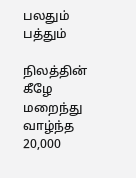பலதும் பத்தும்

நிலத்தின் கீழே மறைந்து வாழ்ந்த 20,000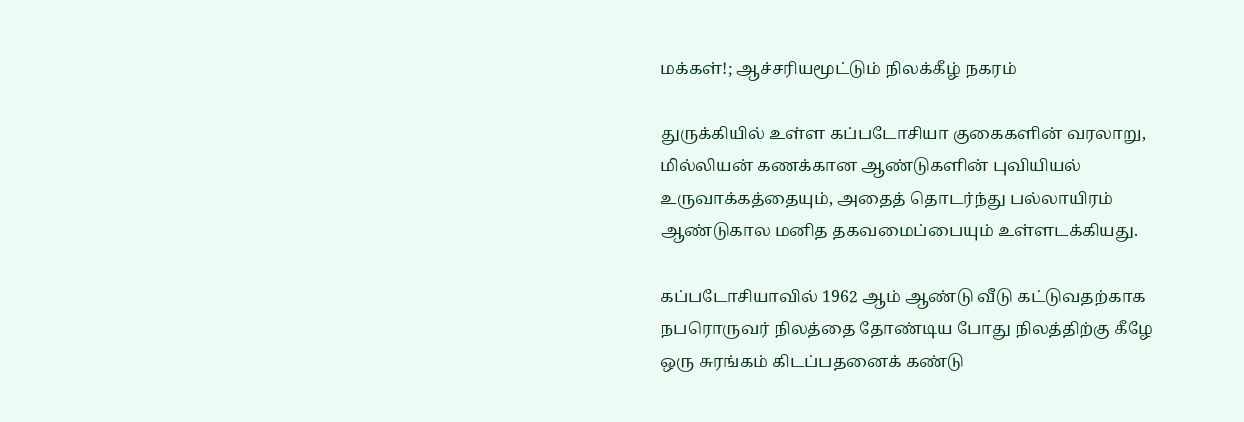மக்கள்!; ஆச்சரியமூட்டும் நிலக்கீழ் நகரம்

துருக்கியில் உள்ள கப்படோசியா குகைகளின் வரலாறு, மில்லியன் கணக்கான ஆண்டுகளின் புவியியல் உருவாக்கத்தையும், அதைத் தொடர்ந்து பல்லாயிரம் ஆண்டுகால மனித தகவமைப்பையும் உள்ளடக்கியது.

கப்படோசியாவில் 1962 ஆம் ஆண்டு வீடு கட்டுவதற்காக நபரொருவர் நிலத்தை தோண்டிய போது நிலத்திற்கு கீழே ஒரு சுரங்கம் கிடப்பதனைக் கண்டு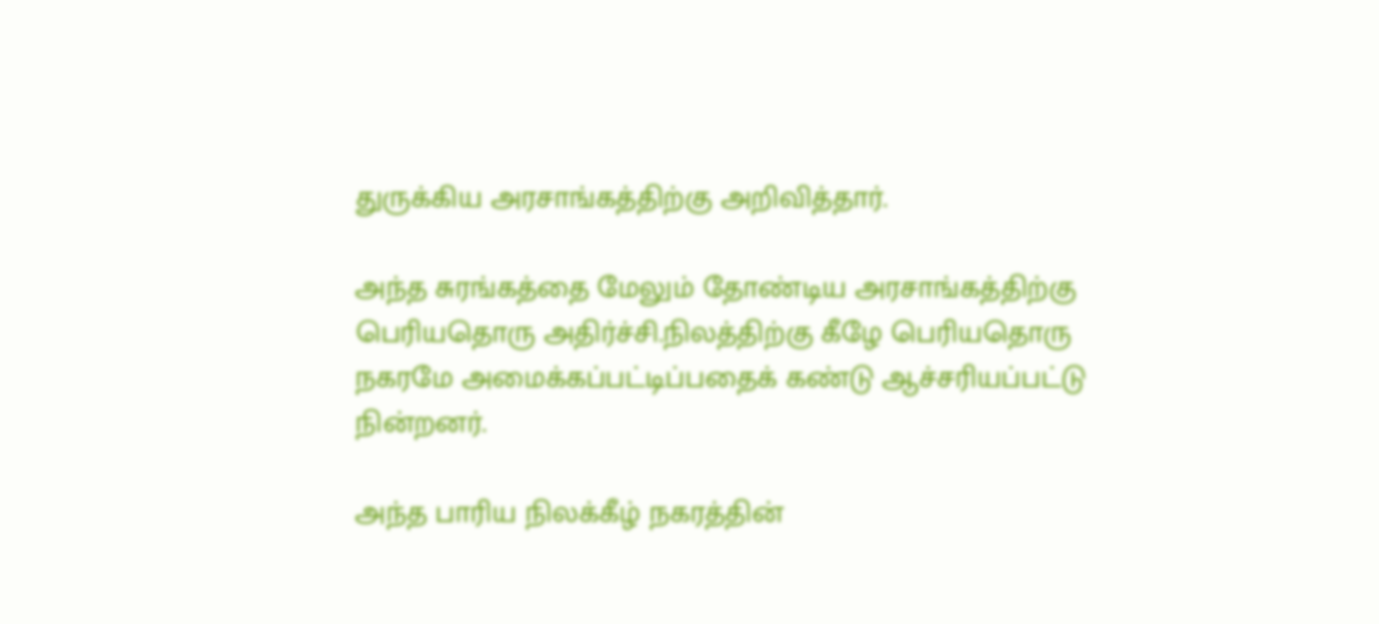துருக்கிய அரசாங்கத்திற்கு அறிவித்தார்.

அந்த சுரங்கத்தை மேலும் தோண்டிய அரசாங்கத்திற்கு பெரியதொரு அதிர்ச்சி.நிலத்திற்கு கீழே பெரியதொரு நகரமே அமைக்கப்பட்டிப்பதைக் கண்டு ஆச்சரியப்பட்டு நின்றனர்.

அந்த பாரிய நிலக்கீழ் நகரத்தின்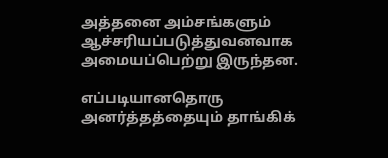அத்தனை அம்சங்களும் ஆச்சரியப்படுத்துவனவாக அமையப்பெற்று இருந்தன.

எப்படியானதொரு அனர்த்தத்தையும் தாங்கிக்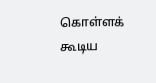கொள்ளக் கூடிய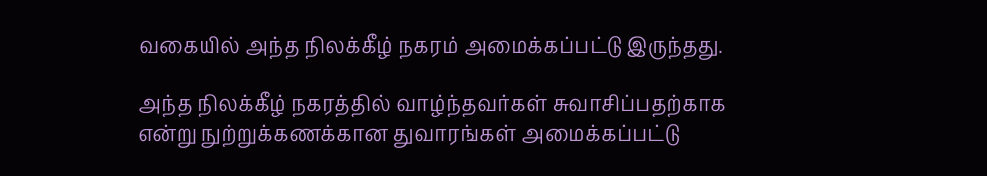வகையில் அந்த நிலக்கீழ் நகரம் அமைக்கப்பட்டு இருந்தது.

அந்த நிலக்கீழ் நகரத்தில் வாழ்ந்தவர்கள் சுவாசிப்பதற்காக என்று நுற்றுக்கணக்கான துவாரங்கள் அமைக்கப்பட்டு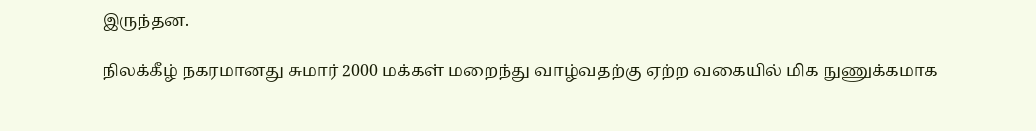இருந்தன.

நிலக்கீழ் நகரமானது சுமார் 2000 மக்கள் மறைந்து வாழ்வதற்கு ஏற்ற வகையில் மிக நுணுக்கமாக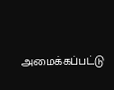அமைக்கப்பட்டு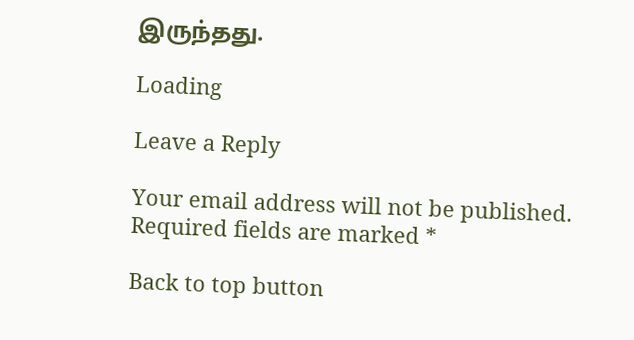இருந்தது.

Loading

Leave a Reply

Your email address will not be published. Required fields are marked *

Back to top button